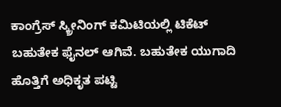ಕಾಂಗ್ರೆಸ್ ಸ್ಕ್ರೀನಿಂಗ್ ಕಮಿಟಿಯಲ್ಲಿ ಟಿಕೆಟ್ ಬಹುತೇಕ ಫೈನಲ್ ಆಗಿವೆ. ಬಹುತೇಕ ಯುಗಾದಿ ಹೊತ್ತಿಗೆ ಅಧಿಕೃತ ಪಟ್ಟಿ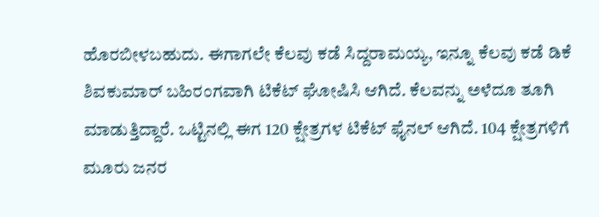ಹೊರಬೀಳಬಹುದು. ಈಗಾಗಲೇ ಕೆಲವು ಕಡೆ ಸಿದ್ದರಾಮಯ್ಯ, ಇನ್ನೂ ಕೆಲವು ಕಡೆ ಡಿಕೆ ಶಿವಕುಮಾರ್ ಬಹಿರಂಗವಾಗಿ ಟಿಕೆಟ್ ಘೋಷಿಸಿ ಆಗಿದೆ. ಕೆಲವನ್ನು ಅಳೆದೂ ತೂಗಿ ಮಾಡುತ್ತಿದ್ದಾರೆ. ಒಟ್ಟಿನಲ್ಲಿ ಈಗ 120 ಕ್ಷೇತ್ರಗಳ ಟಿಕೆಟ್ ಫೈನಲ್ ಆಗಿದೆ. 104 ಕ್ಷೇತ್ರಗಳಿಗೆ ಮೂರು ಜನರ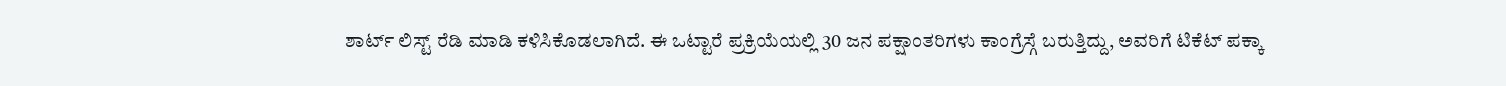ಶಾರ್ಟ್ ಲಿಸ್ಟ್ ರೆಡಿ ಮಾಡಿ ಕಳಿಸಿಕೊಡಲಾಗಿದೆ. ಈ ಒಟ್ಟಾರೆ ಪ್ರಕ್ರಿಯೆಯಲ್ಲಿ 30 ಜನ ಪಕ್ಷಾಂತರಿಗಳು ಕಾಂಗ್ರೆಸ್ಗೆ ಬರುತ್ತಿದ್ದು, ಅವರಿಗೆ ಟಿಕೆಟ್ ಪಕ್ಕಾ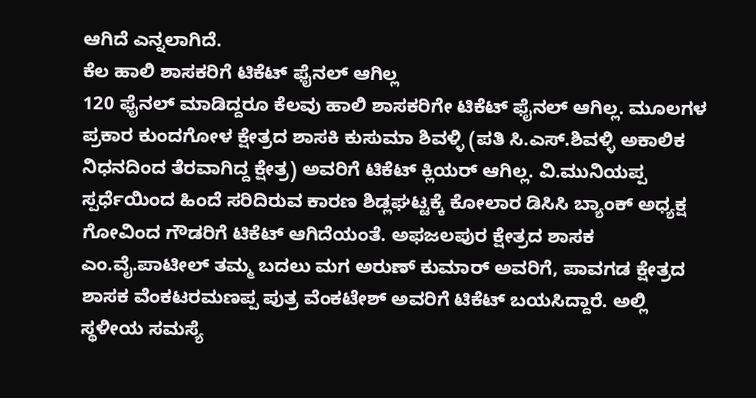ಆಗಿದೆ ಎನ್ನಲಾಗಿದೆ.
ಕೆಲ ಹಾಲಿ ಶಾಸಕರಿಗೆ ಟಿಕೆಟ್ ಫೈನಲ್ ಆಗಿಲ್ಲ
120 ಫೈನಲ್ ಮಾಡಿದ್ದರೂ ಕೆಲವು ಹಾಲಿ ಶಾಸಕರಿಗೇ ಟಿಕೆಟ್ ಫೈನಲ್ ಆಗಿಲ್ಲ. ಮೂಲಗಳ ಪ್ರಕಾರ ಕುಂದಗೋಳ ಕ್ಷೇತ್ರದ ಶಾಸಕಿ ಕುಸುಮಾ ಶಿವಳ್ಳಿ (ಪತಿ ಸಿ.ಎಸ್.ಶಿವಳ್ಳಿ ಅಕಾಲಿಕ ನಿಧನದಿಂದ ತೆರವಾಗಿದ್ದ ಕ್ಷೇತ್ರ) ಅವರಿಗೆ ಟಿಕೆಟ್ ಕ್ಲಿಯರ್ ಆಗಿಲ್ಲ. ವಿ.ಮುನಿಯಪ್ಪ ಸ್ಪರ್ಧೆಯಿಂದ ಹಿಂದೆ ಸರಿದಿರುವ ಕಾರಣ ಶಿಡ್ಲಘಟ್ಟಕ್ಕೆ ಕೋಲಾರ ಡಿಸಿಸಿ ಬ್ಯಾಂಕ್ ಅಧ್ಯಕ್ಷ ಗೋವಿಂದ ಗೌಡರಿಗೆ ಟಿಕೆಟ್ ಆಗಿದೆಯಂತೆ. ಅಫಜಲಪುರ ಕ್ಷೇತ್ರದ ಶಾಸಕ ಎಂ.ವೈ.ಪಾಟೀಲ್ ತಮ್ಮ ಬದಲು ಮಗ ಅರುಣ್ ಕುಮಾರ್ ಅವರಿಗೆ, ಪಾವಗಡ ಕ್ಷೇತ್ರದ ಶಾಸಕ ವೆಂಕಟರಮಣಪ್ಪ ಪುತ್ರ ವೆಂಕಟೇಶ್ ಅವರಿಗೆ ಟಿಕೆಟ್ ಬಯಸಿದ್ದಾರೆ. ಅಲ್ಲಿ ಸ್ಥಳೀಯ ಸಮಸ್ಯೆ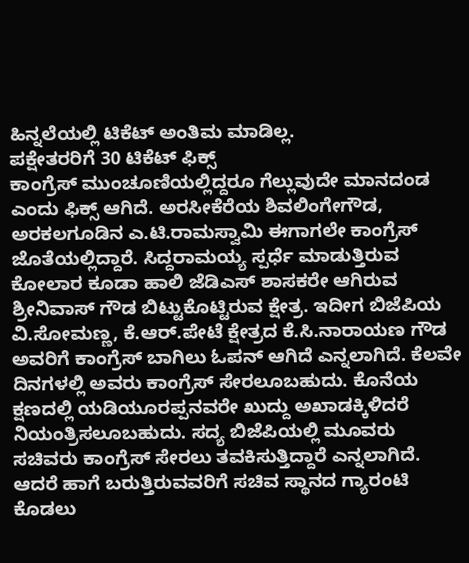ಹಿನ್ನಲೆಯಲ್ಲಿ ಟಿಕೆಟ್ ಅಂತಿಮ ಮಾಡಿಲ್ಲ.
ಪಕ್ಷೇತರರಿಗೆ 30 ಟಿಕೆಟ್ ಫಿಕ್ಸ್
ಕಾಂಗ್ರೆಸ್ ಮುಂಚೂಣಿಯಲ್ಲಿದ್ದರೂ ಗೆಲ್ಲುವುದೇ ಮಾನದಂಡ ಎಂದು ಫಿಕ್ಸ್ ಆಗಿದೆ. ಅರಸೀಕೆರೆಯ ಶಿವಲಿಂಗೇಗೌಡ, ಅರಕಲಗೂಡಿನ ಎ.ಟಿ.ರಾಮಸ್ವಾಮಿ ಈಗಾಗಲೇ ಕಾಂಗ್ರೆಸ್ ಜೊತೆಯಲ್ಲಿದ್ದಾರೆ. ಸಿದ್ದರಾಮಯ್ಯ ಸ್ಪರ್ಧೆ ಮಾಡುತ್ತಿರುವ ಕೋಲಾರ ಕೂಡಾ ಹಾಲಿ ಜೆಡಿಎಸ್ ಶಾಸಕರೇ ಆಗಿರುವ ಶ್ರೀನಿವಾಸ್ ಗೌಡ ಬಿಟ್ಟುಕೊಟ್ಟಿರುವ ಕ್ಷೇತ್ರ. ಇದೀಗ ಬಿಜೆಪಿಯ ವಿ.ಸೋಮಣ್ಣ, ಕೆ.ಆರ್.ಪೇಟೆ ಕ್ಷೇತ್ರದ ಕೆ.ಸಿ.ನಾರಾಯಣ ಗೌಡ ಅವರಿಗೆ ಕಾಂಗ್ರೆಸ್ ಬಾಗಿಲು ಓಪನ್ ಆಗಿದೆ ಎನ್ನಲಾಗಿದೆ. ಕೆಲವೇ ದಿನಗಳಲ್ಲಿ ಅವರು ಕಾಂಗ್ರೆಸ್ ಸೇರಲೂಬಹುದು. ಕೊನೆಯ ಕ್ಷಣದಲ್ಲಿ ಯಡಿಯೂರಪ್ಪನವರೇ ಖುದ್ದು ಅಖಾಡಕ್ಕಿಳಿದರೆ ನಿಯಂತ್ರಿಸಲೂಬಹುದು. ಸದ್ಯ ಬಿಜೆಪಿಯಲ್ಲಿ ಮೂವರು ಸಚಿವರು ಕಾಂಗ್ರೆಸ್ ಸೇರಲು ತವಕಿಸುತ್ತಿದ್ದಾರೆ ಎನ್ನಲಾಗಿದೆ. ಆದರೆ ಹಾಗೆ ಬರುತ್ತಿರುವವರಿಗೆ ಸಚಿವ ಸ್ಥಾನದ ಗ್ಯಾರಂಟಿ ಕೊಡಲು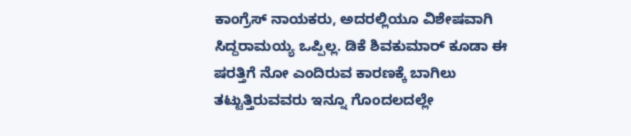ಕಾಂಗ್ರೆಸ್ ನಾಯಕರು, ಅದರಲ್ಲಿಯೂ ವಿಶೇಷವಾಗಿ ಸಿದ್ದರಾಮಯ್ಯ ಒಪ್ಪಿಲ್ಲ. ಡಿಕೆ ಶಿವಕುಮಾರ್ ಕೂಡಾ ಈ ಷರತ್ತಿಗೆ ನೋ ಎಂದಿರುವ ಕಾರಣಕ್ಕೆ ಬಾಗಿಲು ತಟ್ಟುತ್ತಿರುವವರು ಇನ್ನೂ ಗೊಂದಲದಲ್ಲೇ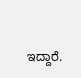ಇದ್ದಾರೆ.